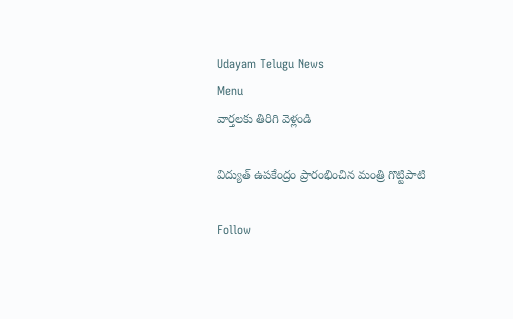Udayam Telugu News
Menu
వార్తలకు తిరిగి వెళ్లండి

విద్యుత్ ఉపకేంద్రం ప్రారంభించిన మంత్రి గొట్టిపాటి

Follow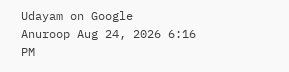Udayam on Google
Anuroop Aug 24, 2026 6:16 PM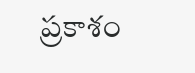ప్రకాశం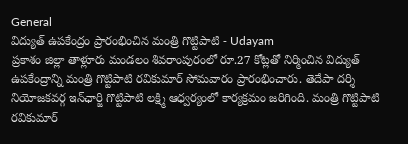General
విద్యుత్ ఉపకేంద్రం ప్రారంభించిన మంత్రి గొట్టిపాటి - Udayam
ప్రకాశం జిల్లా తాళ్లూరు మండలం శివరాంపురంలో రూ.27 కోట్లతో నిర్మించిన విద్యుత్ ఉపకేంద్రాన్ని మంత్రి గొట్టిపాటి రవికుమార్ సోమవారం ప్రారంభించారు. తెదేపా దర్శి నియోజకవర్గ ఇన్‌ఛార్జి గొట్టిపాటి లక్ష్మి ఆధ్వర్యంలో కార్యక్రమం జరిగింది. మంత్రి గొట్టిపాటి రవికుమార్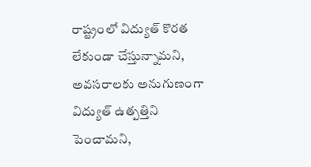రాష్ట్రంలో విద్యుత్ కొరత లేకుండా చేస్తున్నామని, అవసరాలకు అనుగుణంగా విద్యుత్ ఉత్పత్తిని పెంచామని,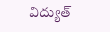విద్యుత్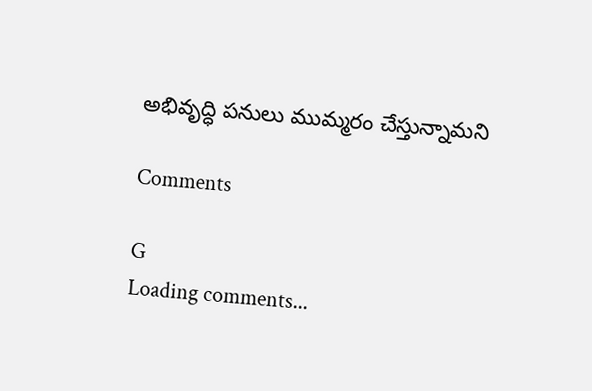అభివృద్ధి పనులు ముమ్మరం చేస్తున్నామని

Comments

G
Loading comments...